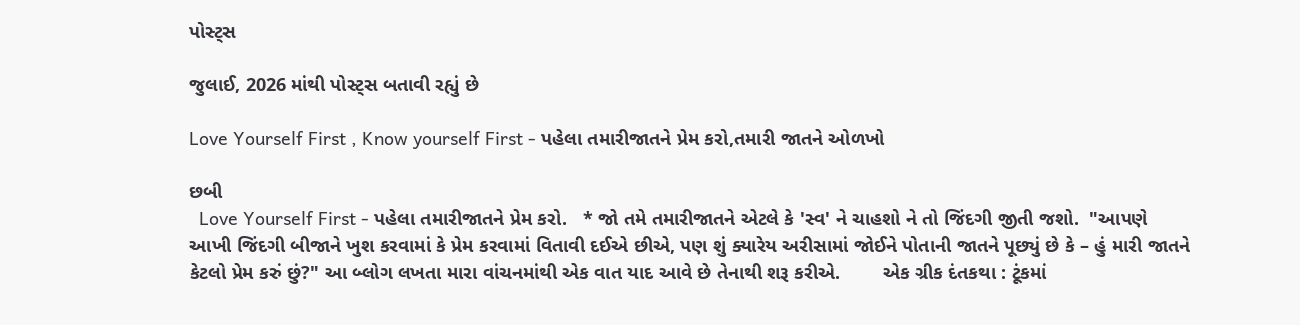પોસ્ટ્સ

જુલાઈ, 2026 માંથી પોસ્ટ્સ બતાવી રહ્યું છે

Love Yourself First , Know yourself First - પહેલા તમારીજાતને પ્રેમ કરો,તમારી જાતને ઓળખો

છબી
  Love Yourself First - પહેલા તમારીજાતને પ્રેમ કરો.   * જો તમે તમારીજાતને એટલે કે 'સ્વ' ને ચાહશો ને તો જિંદગી જીતી જશો.  "આપણે આખી જિંદગી બીજાને ખુશ કરવામાં કે પ્રેમ કરવામાં વિતાવી દઈએ છીએ, પણ શું ક્યારેય અરીસામાં જોઈને પોતાની જાતને પૂછ્યું છે કે – હું મારી જાતને કેટલો પ્રેમ કરું છું?" આ બ્લોગ લખતા મારા વાંચનમાંથી એક વાત યાદ આવે છે તેનાથી શરૂ કરીએ.        એક ગ્રીક દંતકથા : ટૂંકમાં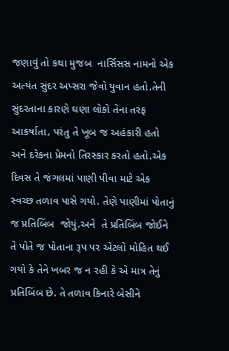જણાવું તો કથા મુજબ  નાર્સિસસ નામનો એક અત્યંત સુંદર અપ્સરા જેવો યુવાન હતો.તેની સુંદરતાના કારણે ઘણા લોકો તેના તરફ આકર્ષાતા, પરંતુ તે ખૂબ જ અહંકારી હતો અને દરેકના પ્રેમનો તિરસ્કાર કરતો હતો.એક દિવસ તે જંગલમાં પાણી પીવા માટે એક સ્વચ્છ તળાવ પાસે ગયો. તેણે પાણીમાં પોતાનું જ પ્રતિબિંબ  જોયું.અને  તે પ્રતિબિંબ જોઈને તે પોતે જ પોતાના રૂપ પર એટલો મોહિત થઈ ગયો કે તેને ખબર જ ન રહી કે એ માત્ર તેનું પ્રતિબિંબ છે. તે તળાવ કિનારે બેસીને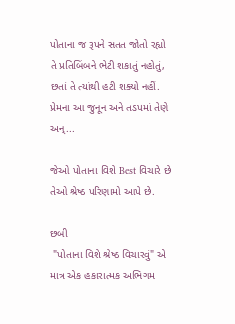પોતાના જ રૂપને સતત જોતો રહ્યો તે પ્રતિબિંબને ભેટી શકાતું નહોતું, છતાં તે ત્યાંથી હટી શક્યો નહીં. પ્રેમના આ જુનૂન અને તડપમાં તેણે અન્...

જેઓ પોતાના વિશે Best વિચારે છે તેઓ શ્રેષ્ઠ પરિણામો આપે છે.

છબી
 "પોતાના વિશે શ્રેષ્ઠ વિચારવું" એ માત્ર એક હકારાત્મક અભિગમ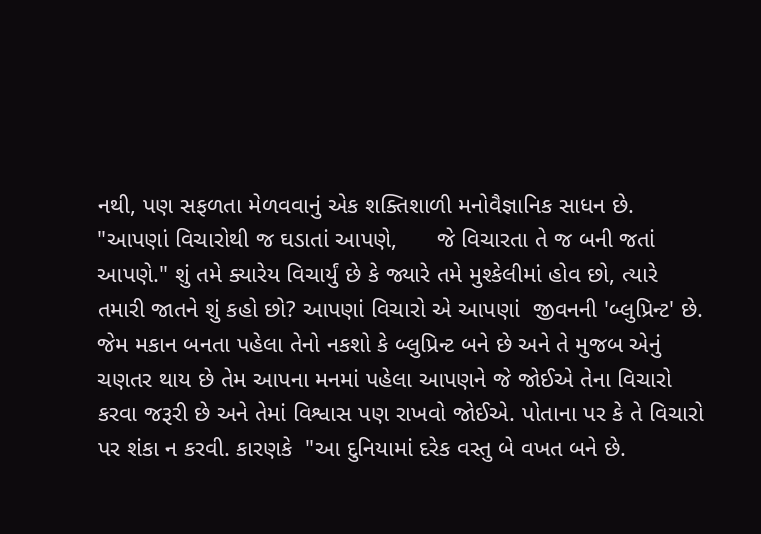નથી, પણ સફળતા મેળવવાનું એક શક્તિશાળી મનોવૈજ્ઞાનિક સાધન છે.    "આપણાં વિચારોથી જ ઘડાતાં આપણે,      જે વિચારતા તે જ બની જતાં આપણે." શું તમે ક્યારેય વિચાર્યું છે કે જ્યારે તમે મુશ્કેલીમાં હોવ છો, ત્યારે તમારી જાતને શું કહો છો? આપણાં વિચારો એ આપણાં  જીવનની 'બ્લુપ્રિન્ટ' છે. જેમ મકાન બનતા પહેલા તેનો નકશો કે બ્લુપ્રિન્ટ બને છે અને તે મુજબ એનું ચણતર થાય છે તેમ આપના મનમાં પહેલા આપણને જે જોઈએ તેના વિચારો કરવા જરૂરી છે અને તેમાં વિશ્વાસ પણ રાખવો જોઈએ. પોતાના પર કે તે વિચારો પર શંકા ન કરવી. કારણકે  "આ દુનિયામાં દરેક વસ્તુ બે વખત બને છે.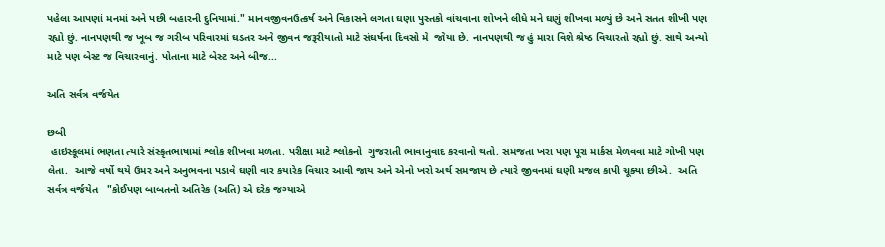પહેલા આપણાં મનમાં અને પછી બહારની દુનિયામાં." માનવજીવનઉત્કર્ષ અને વિકાસને લગતા ઘણા પુસ્તકો વાંચવાના શોખને લીધે મને ઘણું શીખવા મળ્યું છે અને સતત શીખી પણ રહ્યો છું. નાનપણથી જ ખૂબ જ ગરીબ પરિવારમાં ઘડતર અને જીવન જરૂરીયાતો માટે સંઘર્ષના દિવસો મે  જોયા છે. નાનપણથી જ હું મારા વિશે શ્રેષ્ઠ વિચારતો રહ્યો છું. સાથે અન્યો માટે પણ બેસ્ટ જ વિચારવાનું. પોતાના માટે બેસ્ટ અને બીજ...

અતિ સર્વત્ર વર્જયેત

છબી
 હાઇસ્કૂલમાં ભણતા ત્યારે સંસ્કૃતભાષામાં શ્લોક શીખવા મળતા. પરીક્ષા માટે શ્લોકનો  ગુજરાતી ભાવાનુવાદ કરવાનો થતો. સમજતા ખરા પણ પૂરા માર્કસ મેળવવા માટે ગોખી પણ લેતા.  આજે વર્ષો થયે ઉમર અને અનુભવના પડાવે ઘણી વાર કયારેક વિચાર આવી જાય અને એનો ખરો અર્થ સમજાય છે ત્યારે જીવનમાં ઘણી મજલ કાપી ચૂક્યા છીએ.  અતિ સર્વત્ર વર્જયેત   "કોઈપણ બાબતનો અતિરેક (અતિ) એ દરેક જગ્યાએ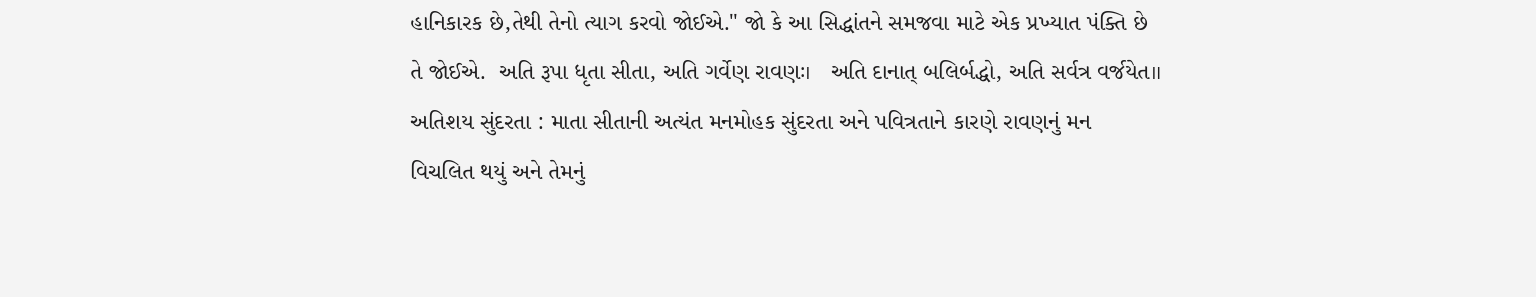હાનિકારક છે,તેથી તેનો ત્યાગ કરવો જોઈએ." જો કે આ સિદ્ધાંતને સમજવા માટે એક પ્રખ્યાત પંક્તિ છે તે જોઈએ.  અતિ રૂપા ધૃતા સીતા, અતિ ગર્વેણ રાવણઃ।   અતિ દાનાત્ બલિર્બદ્ધો, અતિ સર્વત્ર વર્જયેત॥ અતિશય સુંદરતા : માતા સીતાની અત્યંત મનમોહક સુંદરતા અને પવિત્રતાને કારણે રાવણનું મન  વિચલિત થયું અને તેમનું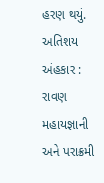હરણ થયું.  અતિશય અંહકાર : રાવણ મહાયજ્ઞાની અને પરાક્રમી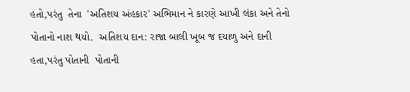હતો,પરંતુ  તેના  'અતિશય અંહકાર' અભિમાન ને કારણે આખી લંકા અને તેનો પોતાનો નાશ થયો.  અતિશય દાન: રાજા બાલી ખૂબ જ દયાળુ અને દાની હતા,પરંતુ પોતાની  પોતાની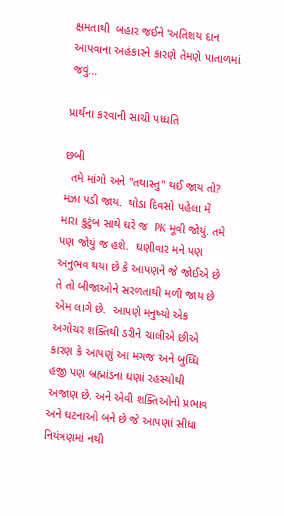ક્ષમતાથી  બહાર જઈને 'અતિશય દાન આપવાના અહંકારને કારણે તેમણે પાતાળમાં જવું...

પ્રાર્થના કરવાની સાચી પધ્ધતિ

છબી
  તમે માંગો અને "તથાસ્તુ" થઈ જાય તો? મઝા પડી જાય.  થોડા દિવસો પહેલા મેં  મારા કુટુંબ સાથે ઘરે જ  PK મૂવી જોયું. તમે પણ જોયું જ હશે.  ઘણીવાર મને પણ અનુભવ થયા છે કે આપણને જે જોઈએ છે તે તો બીજાઓને સરળતાથી મળી જાય છે એમ લાગે છે.  આપણે મનુષ્યો એક અગોચર શક્તિથી ડરીને ચાલીએ છીએ કારણ કે આપણું આ મગજ અને બુધ્ધિ હજી પણ બ્રહ્માંડના ઘણાં રહસ્યોથી અજાણ છે. અને એવી શક્તિઓનો પ્રભાવ  અને ઘટનાઓ બને છે જે આપણાં સીધા નિયંત્રણમાં નથી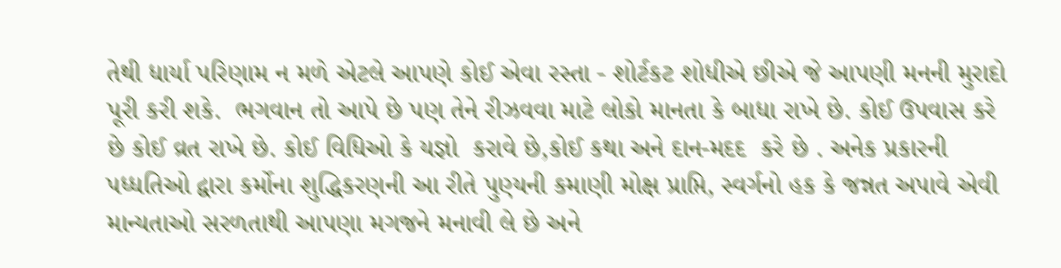તેથી ધાર્યા પરિણામ ન મળે એટલે આપણે કોઈ એવા રસ્તા - શોર્ટકટ શોધીએ છીએ જે આપણી મનની મુરાદો પૂરી કરી શકે.  ભગવાન તો આપે છે પણ તેને રીઝવવા માટે લોકો માનતા કે બાધા રાખે છે. કોઈ ઉપવાસ કરે છે કોઈ વ્રત રાખે છે. કોઈ વિધિઓ કે યજ્ઞો  કરાવે છે,કોઈ કથા અને દાન-મદદ  કરે છે . અનેક પ્રકારની પધ્ધતિઓ દ્વારા કર્મોના શુદ્ધિકરણની આ રીતે પુણ્યની કમાણી મોક્ષ પ્રાપ્તિ, સ્વર્ગનો હક કે જન્નત અપાવે એવી માન્યતાઓ સરળતાથી આપણા મગજને મનાવી લે છે અને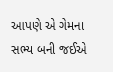આપણે એ ગેમના સભ્ય બની જઈએ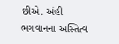છીએ. અંહી ભગવાનના અસ્તિત્વ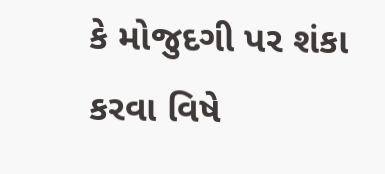કે મોજુદગી પર શંકા કરવા વિષે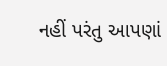નહીં પરંતુ આપણાં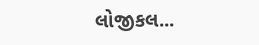લોજીકલ...